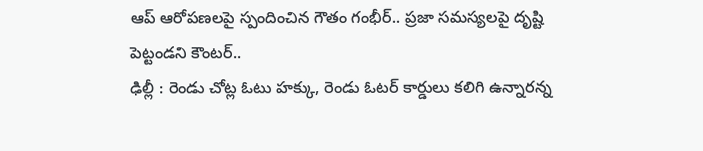ఆప్ ఆరోపణలపై స్పందించిన గౌతం గంభీర్.. ప్రజా సమస్యలపై దృష్టి పెట్టండని కౌంటర్..
ఢిల్లీ : రెండు చోట్ల ఓటు హక్కు, రెండు ఓటర్ కార్డులు కలిగి ఉన్నారన్న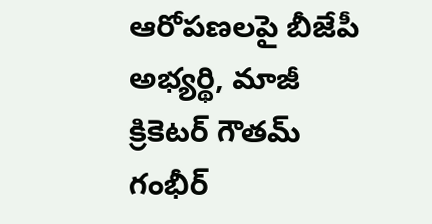ఆరోపణలపై బీజేపీ అభ్యర్థి, మాజీ క్రికెటర్ గౌతమ్ గంభీర్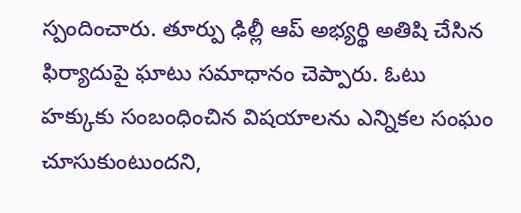స్పందించారు. తూర్పు ఢిల్లీ ఆప్ అభ్యర్థి అతిషి చేసిన ఫిర్యాదుపై ఘాటు సమాధానం చెప్పారు. ఓటు హక్కుకు సంబంధించిన విషయాలను ఎన్నికల సంఘం చూసుకుంటుందని,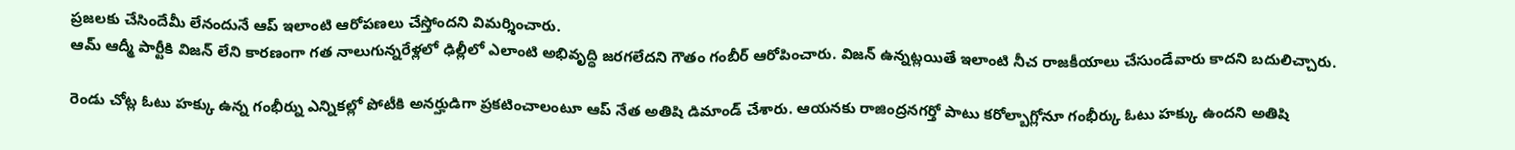ప్రజలకు చేసిందేమీ లేనందునే ఆప్ ఇలాంటి ఆరోపణలు చేస్తోందని విమర్శించారు.
ఆమ్ ఆద్మీ పార్టీకి విజన్ లేని కారణంగా గత నాలుగున్నరేళ్లలో ఢిల్లీలో ఎలాంటి అభివృద్ధి జరగలేదని గౌతం గంబీర్ ఆరోపించారు. విజన్ ఉన్నట్లయితే ఇలాంటి నీచ రాజకీయాలు చేసుండేవారు కాదని బదులిచ్చారు.

రెండు చోట్ల ఓటు హక్కు ఉన్న గంభీర్ను ఎన్నికల్లో పోటీకి అనర్హుడిగా ప్రకటించాలంటూ ఆప్ నేత అతిషి డిమాండ్ చేశారు. ఆయనకు రాజింద్రనగర్తో పాటు కరోల్బాగ్లోనూ గంభీర్కు ఓటు హక్కు ఉందని అతిషి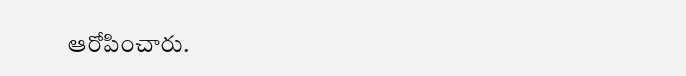ఆరోపించారు.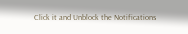Click it and Unblock the Notifications